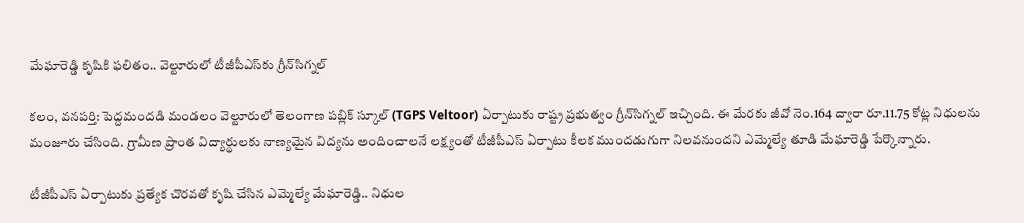మేఘారెడ్డి కృషికి ఫలితం.. వెల్టూరులో టీజీపీఎస్‌కు గ్రీన్‌సిగ్నల్

కలం, వనపర్తి: పెద్దమందడి మండలం వెల్టూరులో తెలంగాణ పబ్లిక్ స్కూల్ (TGPS Veltoor) ఏర్పాటుకు రాష్ట్ర ప్రభుత్వం గ్రీన్‌సిగ్నల్ ఇచ్చింది. ఈ మేరకు జీవో నెం.164 ద్వారా రూ.11.75 కోట్ల నిధులను మంజూరు చేసింది. గ్రామీణ ప్రాంత విద్యార్థులకు నాణ్యమైన విద్యను అందించాలనే లక్ష్యంతో టీజీపీఎస్ ఏర్పాటు కీలక ముందడుగుగా నిలవనుందని ఎమ్మెల్యే తూడి మేఘారెడ్డి పేర్కొన్నారు.

టీజీపీఎస్ ఏర్పాటుకు ప్రత్యేక చొరవతో కృషి చేసిన ఎమ్మెల్యే మేఘారెడ్డి.. నిధుల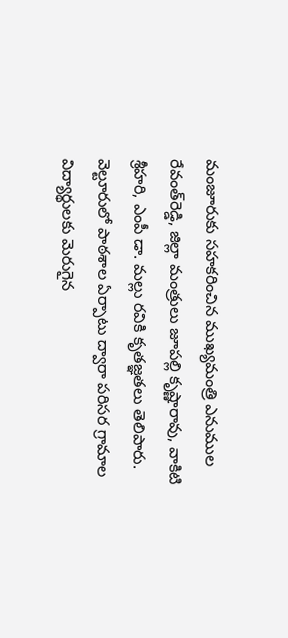మంజూరుకు సహకరించిన ముఖ్యమంత్రి ఎనుముల రేవంత్‌రెడ్డి, జిల్లా మంత్రులు జూపల్లి కృష్ణారావు, వాకిటి శ్రీహరి, ఎంపీ డా. మల్లు రవికి కృతజ్ఞతలు తెలిపారు. వెల్టూరులో పాఠశాల ఏర్పాటు ద్వారా పరిసర గ్రామాల విద్యార్థులకు మెరుగైన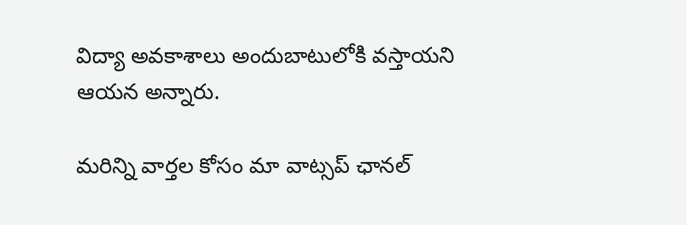విద్యా అవకాశాలు అందుబాటులోకి వస్తాయని ఆయన అన్నారు.

మ‌రిన్ని వార్త‌ల కోసం మా వాట్స‌ప్ ఛాన‌ల్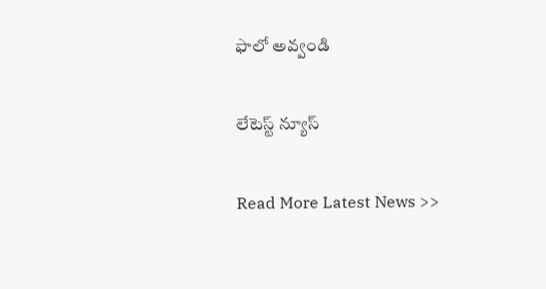ఫాలో అవ్వండి

లేటెస్ట్ న్యూస్‌

Read More Latest News >>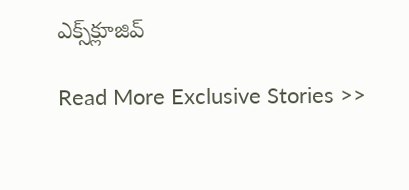ఎక్స్‌క్లూజివ్‌

Read More Exclusive Stories >>